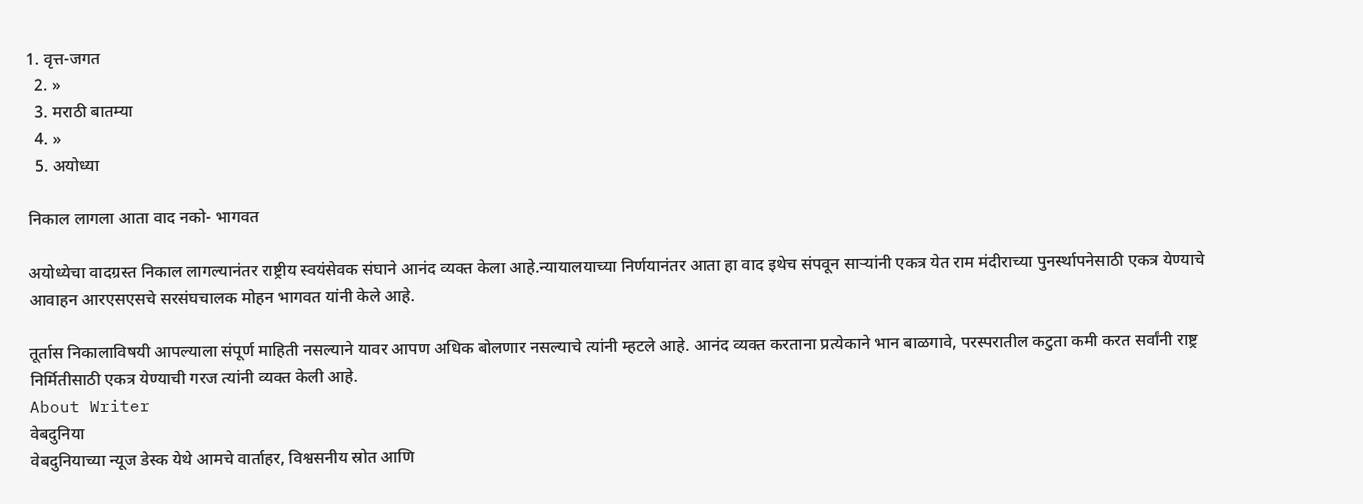1. वृत्त-जगत
  2. »
  3. मराठी बातम्या
  4. »
  5. अयोध्या

निकाल लागला आता वाद नको- भागवत

अयोध्येचा वादग्रस्त निकाल लागल्यानंतर राष्ट्रीय स्वयंसेवक संघाने आनंद व्यक्त केला आहे.न्यायालयाच्या निर्णयानंतर आता हा वाद इथेच संपवून सार्‍यांनी एकत्र येत राम मंदीराच्या पुनर्स्थापनेसाठी एकत्र येण्याचे आवाहन आरएसएसचे सरसंघचालक मोहन भागवत यांनी केले आहे.

तूर्तास निकालाविषयी आपल्याला संपूर्ण माहिती नसल्याने यावर आपण अधिक बोलणार नसल्याचे त्यांनी म्हटले आहे. आनंद व्यक्त करताना प्रत्येकाने भान बाळगावे, परस्परातील कटुता कमी करत सर्वांनी राष्ट्र निर्मितीसाठी एकत्र येण्‍याची गरज त्यांनी व्यक्त केली आहे.
About Writer
वेबदुनिया
वेबदुनियाच्या न्यूज डेस्क येथे आमचे वार्ताहर, विश्वसनीय स्रोत आणि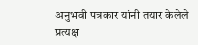अनुभवी पत्रकार यांनी तयार केलेले प्रत्यक्ष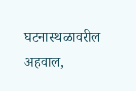घटनास्थळावरील अहवाल,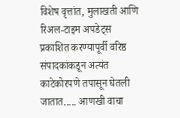विशेष वृत्तांत, मुलाखती आणि रिअल-टाइम अपडेट्स प्रकाशित करण्यापूर्वी वरिष्ठ संपादकांकडून अत्यंत काटेकोरपणे तपासून घेतली जातात..... आणखी वाचा